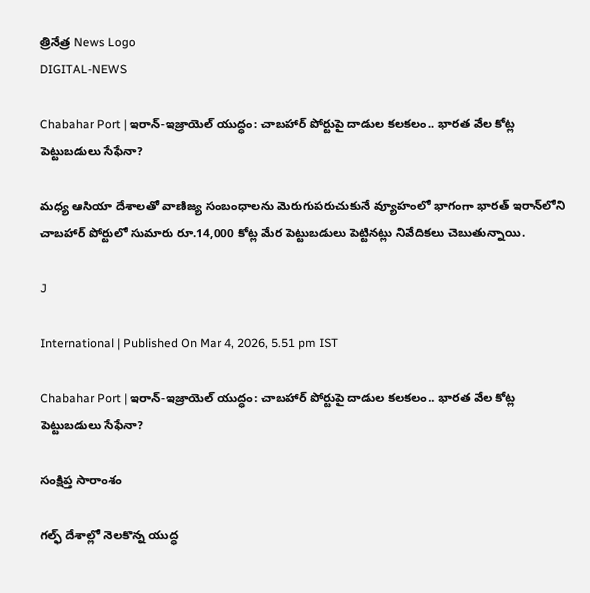త్రినేత్ర News Logo
DIGITAL-NEWS

Chabahar Port | ఇరాన్‌-ఇజ్రాయెల్ యుద్ధం: చాబహార్ పోర్టుపై దాడుల కలకలం.. భారత వేల కోట్ల పెట్టుబడులు సేఫేనా?

మధ్య ఆసియా దేశాలతో వాణిజ్య సంబంధాలను మెరుగుపరుచుకునే వ్యూహంలో భాగంగా భారత్ ఇరాన్‌లోని చాబహార్ పోర్టులో సుమారు రూ.14,000 కోట్ల మేర పెట్టుబడులు పెట్టినట్లు నివేదికలు చెబుతున్నాయి.

J

International | Published On Mar 4, 2026, 5.51 pm IST

Chabahar Port | ఇరాన్‌-ఇజ్రాయెల్ యుద్ధం: చాబహార్ పోర్టుపై దాడుల కలకలం.. భారత వేల కోట్ల పెట్టుబడులు సేఫేనా?

సంక్షిప్త సారాంశం

గల్ఫ్ దేశాల్లో నెలకొన్న యుద్ధ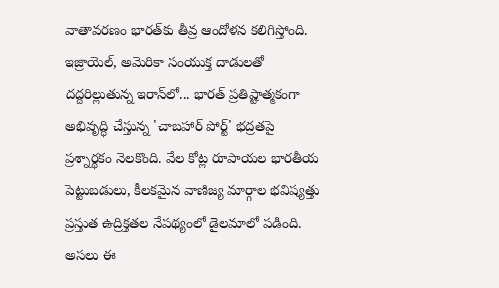వాతావరణం భారత్‌కు తీవ్ర ఆందోళన కలిగిస్తోంది. ఇజ్రాయెల్, అమెరికా సంయుక్త దాడులతో దద్దరిల్లుతున్న ఇరాన్‌లో... భారత్ ప్రతిష్టాత్మకంగా అభివృద్ధి చేస్తున్న 'చాబహార్ పోర్ట్' భద్రతపై ప్రశ్నార్థకం నెలకొంది. వేల కోట్ల రూపాయల భారతీయ పెట్టుబడులు, కీలకమైన వాణిజ్య మార్గాల భవిష్యత్తు ప్రస్తుత ఉద్రిక్తతల నేపథ్యంలో డైలమాలో పడింది. అసలు ఈ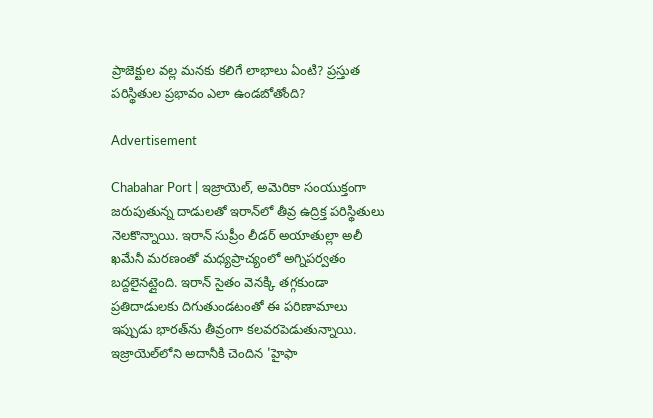ప్రాజెక్టుల వల్ల మనకు కలిగే లాభాలు ఏంటి? ప్రస్తుత పరిస్థితుల ప్రభావం ఎలా ఉండబోతోంది?

Advertisement

Chabahar Port | ఇజ్రాయెల్, అమెరికా సంయుక్తంగా జరుపుతున్న దాడులతో ఇరాన్‌లో తీవ్ర ఉద్రిక్త పరిస్థితులు నెలకొన్నాయి. ఇరాన్ సుప్రీం లీడర్ అయాతుల్లా అలీ ఖమేనీ మరణంతో మధ్యప్రాచ్యంలో అగ్నిపర్వతం బద్దలైనట్లైంది. ఇరాన్ సైతం వెనక్కి తగ్గకుండా ప్రతిదాడులకు దిగుతుండటంతో ఈ పరిణామాలు ఇప్పుడు భారత్‌ను తీవ్రంగా కలవరపెడుతున్నాయి. ఇజ్రాయెల్‌లోని అదానీకి చెందిన 'హైఫా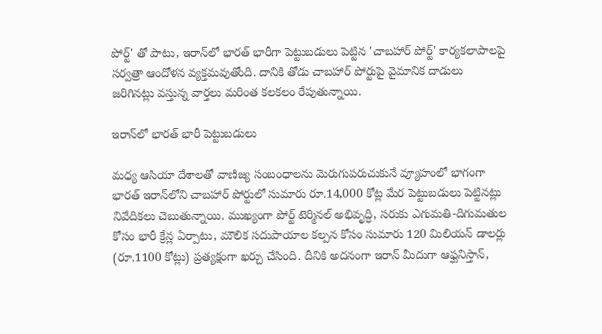పోర్ట్' తో పాటు, ఇరాన్‌లో భారత్ భారీగా పెట్టుబడులు పెట్టిన 'చాబహార్ పోర్ట్' కార్యకలాపాలపై సర్వత్రా ఆందోళన వ్యక్తమవుతోంది. దానికి తోడు చాబహార్ పోర్టుపై వైమానిక దాడులు జరిగినట్లు వస్తున్న వార్తలు మరింత కలకలం రేపుతున్నాయి.

ఇరాన్‌లో భారత్ భారీ పెట్టుబడులు

మధ్య ఆసియా దేశాలతో వాణిజ్య సంబంధాలను మెరుగుపరుచుకునే వ్యూహంలో భాగంగా భారత్ ఇరాన్‌లోని చాబహార్ పోర్టులో సుమారు రూ.14,000 కోట్ల మేర పెట్టుబడులు పెట్టినట్లు నివేదికలు చెబుతున్నాయి. ముఖ్యంగా పోర్ట్ టెర్మినల్ అభివృద్ధి, సరుకు ఎగుమతి-దిగుమతుల కోసం భారీ క్రేన్ల ఏర్పాటు, మౌలిక సదుపాయాల కల్పన కోసం సుమారు 120 మిలియన్ డాలర్లు (రూ.1100 కోట్లు) ప్రత్యక్షంగా ఖర్చు చేసింది. దీనికి అదనంగా ఇరాన్ మీదుగా ఆఫ్ఘనిస్తాన్,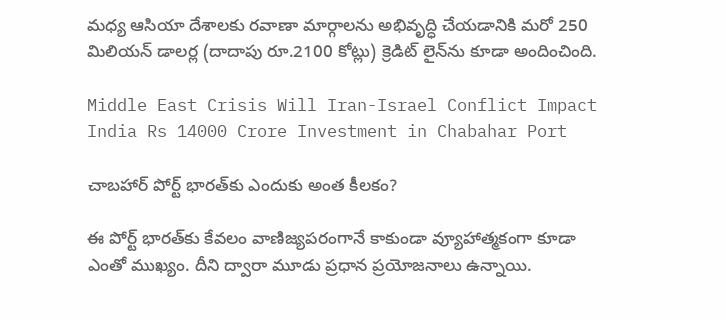మధ్య ఆసియా దేశాలకు రవాణా మార్గాలను అభివృద్ధి చేయడానికి మరో 250 మిలియన్ డాలర్ల (దాదాపు రూ.2100 కోట్లు) క్రెడిట్ లైన్‌ను కూడా అందించింది.

Middle East Crisis Will Iran-Israel Conflict Impact India Rs 14000 Crore Investment in Chabahar Port

చాబహార్ పోర్ట్ భారత్‌కు ఎందుకు అంత కీలకం?

ఈ పోర్ట్ భారత్‌కు కేవలం వాణిజ్యపరంగానే కాకుండా వ్యూహాత్మకంగా కూడా ఎంతో ముఖ్యం. దీని ద్వారా మూడు ప్రధాన ప్రయోజనాలు ఉన్నాయి.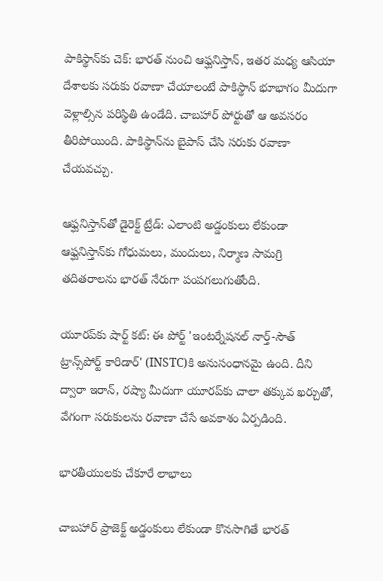పాకిస్థాన్‌కు చెక్: భారత్ నుంచి ఆఫ్ఘనిస్తాన్, ఇతర మధ్య ఆసియా దేశాలకు సరుకు రవాణా చేయాలంటే పాకిస్థాన్ భూభాగం మీదుగా వెళ్లాల్సిన పరిస్థితి ఉండేది. చాబహార్ పోర్టుతో ఆ అవసరం తీరిపోయింది. పాకిస్థాన్‌ను బైపాస్ చేసి సరుకు రవాణా చేయవచ్చు.

ఆఫ్ఘనిస్తాన్‌తో డైరెక్ట్ ట్రేడ్: ఎలాంటి అడ్డంకులు లేకుండా ఆఫ్ఘనిస్తాన్‌కు గోధుమలు, మందులు, నిర్మాణ సామగ్రి తదితరాలను భారత్ నేరుగా పంపగలుగుతోంది.

యూరప్‌కు షార్ట్ కట్: ఈ పోర్ట్ 'ఇంటర్నేషనల్ నార్త్-సౌత్ ట్రాన్స్‌పోర్ట్ కారిడార్' (INSTC)కి అనుసంధానమై ఉంది. దీని ద్వారా ఇరాన్, రష్యా మీదుగా యూరప్‌కు చాలా తక్కువ ఖర్చుతో, వేగంగా సరుకులను రవాణా చేసే అవకాశం ఏర్పడింది.

భారతీయులకు చేకూరే లాభాలు

చాబహార్ ప్రాజెక్ట్ అడ్డంకులు లేకుండా కొనసాగితే భారత్‌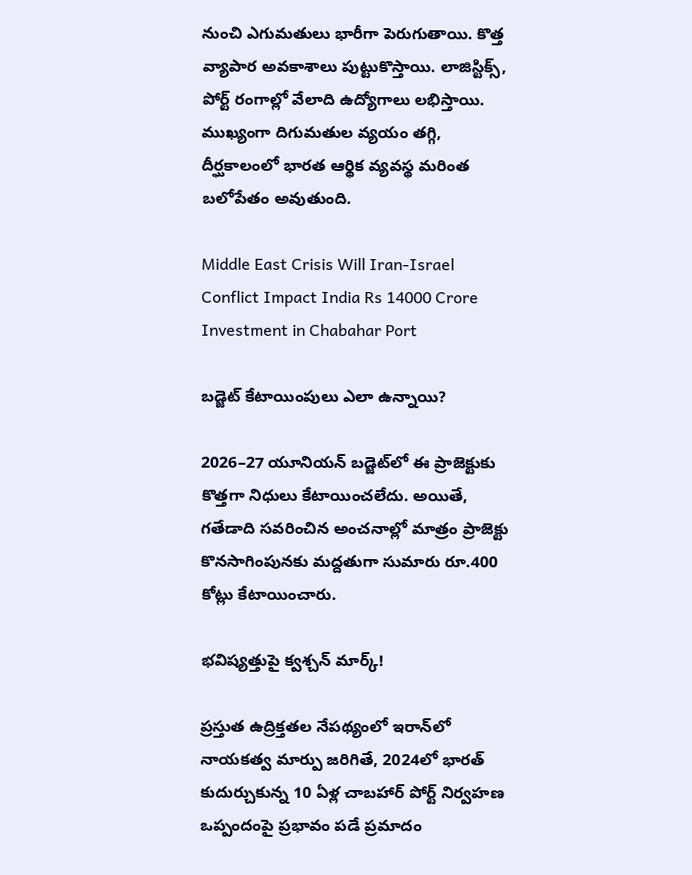నుంచి ఎగుమతులు భారీగా పెరుగుతాయి. కొత్త వ్యాపార అవకాశాలు పుట్టుకొస్తాయి. లాజిస్టిక్స్, పోర్ట్ రంగాల్లో వేలాది ఉద్యోగాలు లభిస్తాయి. ముఖ్యంగా దిగుమతుల వ్యయం తగ్గి, దీర్ఘకాలంలో భారత ఆర్థిక వ్యవస్థ మరింత బలోపేతం అవుతుంది.

Middle East Crisis Will Iran-Israel Conflict Impact India Rs 14000 Crore Investment in Chabahar Port

బడ్జెట్ కేటాయింపులు ఎలా ఉన్నాయి?

2026–27 యూనియన్ బడ్జెట్‌లో ఈ ప్రాజెక్టుకు కొత్తగా నిధులు కేటాయించలేదు. అయితే, గతేడాది సవరించిన అంచనాల్లో మాత్రం ప్రాజెక్టు కొనసాగింపునకు మద్దతుగా సుమారు రూ.400 కోట్లు కేటాయించారు.

భవిష్యత్తుపై క్వశ్చన్ మార్క్!

ప్రస్తుత ఉద్రిక్తతల నేపథ్యంలో ఇరాన్‌లో నాయకత్వ మార్పు జరిగితే, 2024లో భారత్ కుదుర్చుకున్న 10 ఏళ్ల చాబహార్ పోర్ట్ నిర్వహణ ఒప్పందంపై ప్రభావం పడే ప్రమాదం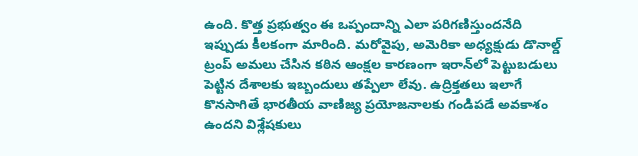ఉంది. కొత్త ప్రభుత్వం ఈ ఒప్పందాన్ని ఎలా పరిగణిస్తుందనేది ఇప్పుడు కీలకంగా మారింది. మరోవైపు, అమెరికా అధ్యక్షుడు డొనాల్డ్ ట్రంప్ అమలు చేసిన కఠిన ఆంక్షల కారణంగా ఇరాన్‌లో పెట్టుబడులు పెట్టిన దేశాలకు ఇబ్బందులు తప్పేలా లేవు. ఉద్రిక్తతలు ఇలాగే కొనసాగితే భారతీయ వాణిజ్య ప్రయోజనాలకు గండిపడే అవకాశం ఉందని విశ్లేషకులు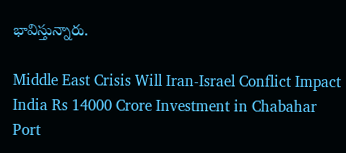భావిస్తున్నారు.

Middle East Crisis Will Iran-Israel Conflict Impact India Rs 14000 Crore Investment in Chabahar Port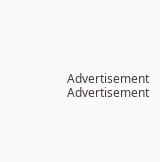Advertisement
Advertisement